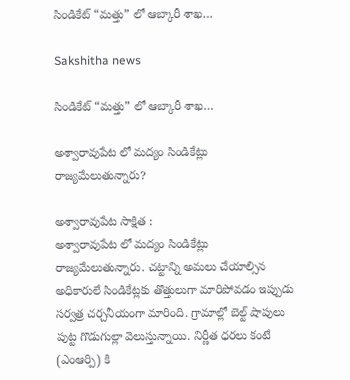సిండికేట్ “మత్తు” లో ఆబ్కారీ శాఖ…

Sakshitha news

సిండికేట్ “మత్తు” లో ఆబ్కారీ శాఖ…

అశ్వారావుపేట లో మద్యం సిండికేట్లు రాజ్యమేలుతున్నారు?

అశ్వారావుపేట సాక్షిత :
అశ్వారావుపేట లో మద్యం సిండికేట్లు రాజ్యమేలుతున్నారు. చట్టాన్ని అమలు చేయాల్సిన అధికారులే సిండికేట్లకు తొత్తులుగా మారిపోవడం ఇప్పుడు సర్వత్ర చర్చనీయంగా మారింది. గ్రామాల్లో బెల్ట్ షాపులు పుట్ట గొడుగుల్లా వెలుస్తున్నాయి. నిర్ణీత ధరలు కంటే (ఎంఆర్పి) కి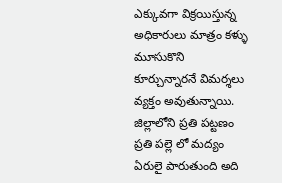ఎక్కువగా విక్రయిస్తున్న అధికారులు మాత్రం కళ్ళు మూసుకొని కూర్చున్నారనే విమర్శలు వ్యక్తం అవుతున్నాయి. జిల్లాలోని ప్రతి పట్టణం ప్రతి పల్లె లో మద్యం ఏరులై పారుతుంది అది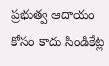ప్రభుత్వ ఆదాయం కోసం కాదు సిండికేట్ల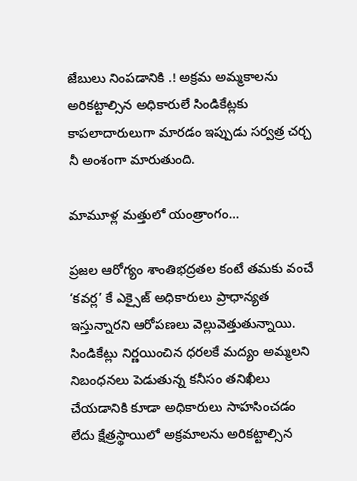జేబులు నింపడానికి .! అక్రమ అమ్మకాలను అరికట్టాల్సిన అధికారులే సిండికేట్లకు కాపలాదారులుగా మారడం ఇప్పుడు సర్వత్ర చర్చ నీ అంశంగా మారుతుంది.

మామూళ్ల మత్తులో యంత్రాంగం…

ప్రజల ఆరోగ్యం శాంతిభద్రతల కంటే తమకు వంచే ‘కవర్ల’ కే ఎక్సైజ్ అధికారులు ప్రాధాన్యత ఇస్తున్నారని ఆరోపణలు వెల్లువెత్తుతున్నాయి. సిండికేట్లు నిర్ణయించిన ధరలకే మద్యం అమ్మలని నిబంధనలు పెడుతున్న కనీసం తనిఖీలు చేయడానికి కూడా అధికారులు సాహసించడం లేదు క్షేత్రస్థాయిలో అక్రమాలను అరికట్టాల్సిన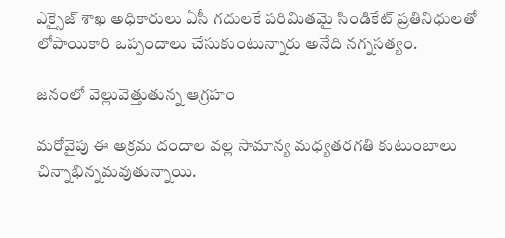ఎక్సైజ్ శాఖ అధికారులు ఏసీ గదులకే పరిమితమై సిండికేట్ ప్రతినిధులతో లోపాయికారి ఒప్పందాలు చేసుకుంటున్నారు అనేది నగ్నసత్యం.

జనంలో వెల్లువెత్తుతున్న ఆగ్రహం

మరోవైపు ఈ అక్రమ దందాల వల్ల సామాన్య మధ్యతరగతి కుటుంబాలు చిన్నాభిన్నమవుతున్నాయి.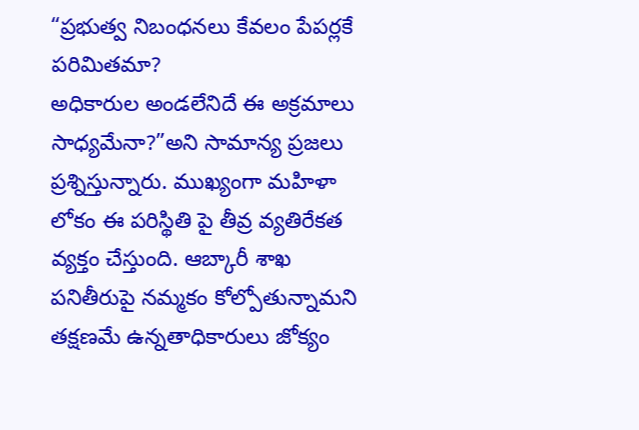“ప్రభుత్వ నిబంధనలు కేవలం పేపర్లకే పరిమితమా?
అధికారుల అండలేనిదే ఈ అక్రమాలు సాధ్యమేనా?”అని సామాన్య ప్రజలు ప్రశ్నిస్తున్నారు. ముఖ్యంగా మహిళా లోకం ఈ పరిస్థితి పై తీవ్ర వ్యతిరేకత వ్యక్తం చేస్తుంది. ఆబ్కారీ శాఖ పనితీరుపై నమ్మకం కోల్పోతున్నామని తక్షణమే ఉన్నతాధికారులు జోక్యం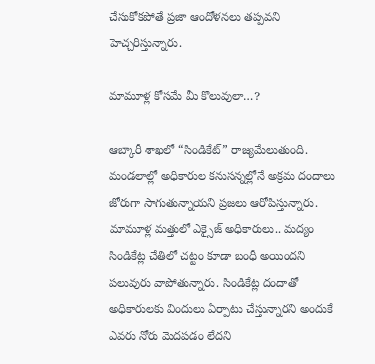చేసుకోకపోతే ప్రజా ఆందోళనలు తప్పవని హెచ్చరిస్తున్నారు.

మామూళ్ల కోసమే మీ కొలువులా…?

ఆబ్కారీ శాఖలో “సిండికేట్” రాజ్యమేలుతుంది. మండలాల్లో అధికారుల కనుసన్నల్లోనే అక్రమ దందాలు జోరుగా సాగుతున్నాయని ప్రజలు ఆరోపిస్తున్నారు. మామూళ్ల మత్తులో ఎక్సైజ్ అధికారులు.. మద్యం సిండికేట్ల చేతిలో చట్టం కూడా బంధీ అయిందని పలువురు వాపోతున్నారు. సిండికేట్ల దందాతో అధికారులకు విందులు ఏర్పాటు చేస్తున్నారని అందుకే ఎవరు నోరు మెదపడం లేదని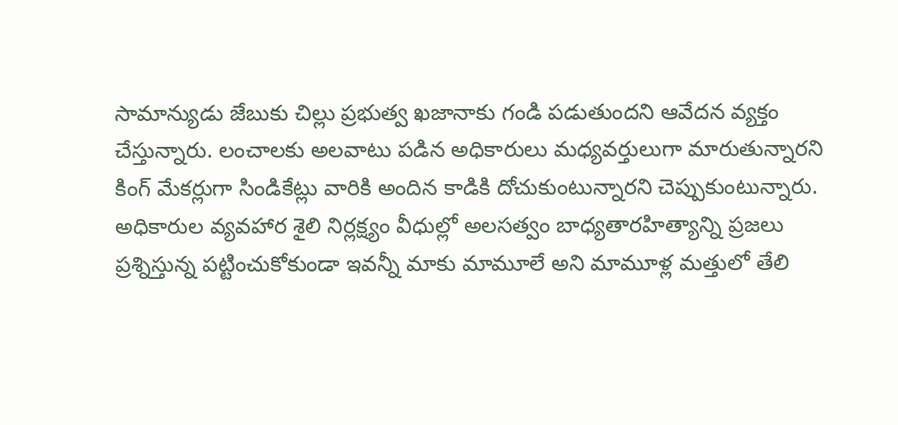సామాన్యుడు జేబుకు చిల్లు ప్రభుత్వ ఖజానాకు గండి పడుతుందని ఆవేదన వ్యక్తం చేస్తున్నారు. లంచాలకు అలవాటు పడిన అధికారులు మధ్యవర్తులుగా మారుతున్నారని కింగ్ మేకర్లుగా సిండికేట్లు వారికి అందిన కాడికి దోచుకుంటున్నారని చెప్పుకుంటున్నారు. అధికారుల వ్యవహార శైలి నిర్లక్ష్యం వీధుల్లో అలసత్వం బాధ్యతారహిత్యాన్ని ప్రజలు ప్రశ్నిస్తున్న పట్టించుకోకుండా ఇవన్నీ మాకు మామూలే అని మామూళ్ల మత్తులో తేలి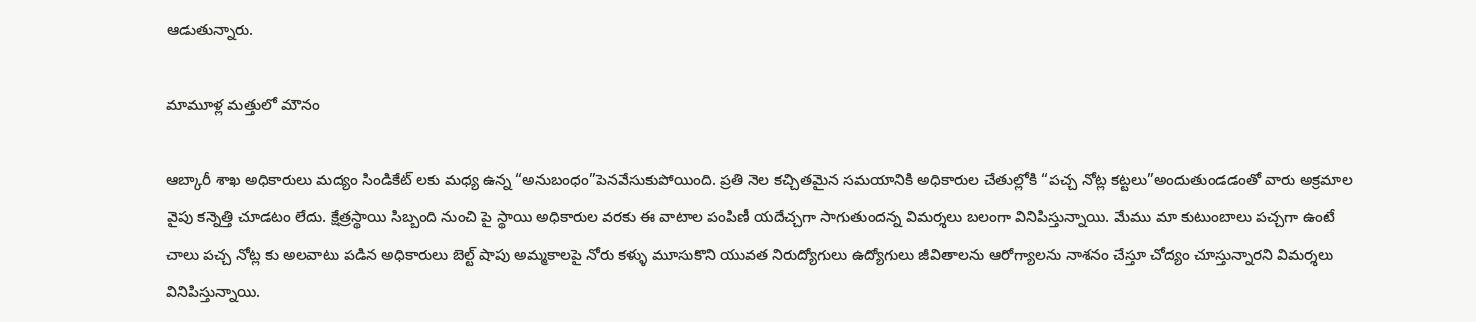ఆడుతున్నారు.

మామూళ్ల మత్తులో మౌనం

ఆబ్కారీ శాఖ అధికారులు మద్యం సిండికేట్ లకు మధ్య ఉన్న “అనుబంధం”పెనవేసుకుపోయింది. ప్రతి నెల కచ్చితమైన సమయానికి అధికారుల చేతుల్లోకి “పచ్చ నోట్ల కట్టలు”అందుతుండడంతో వారు అక్రమాల వైపు కన్నెత్తి చూడటం లేదు. క్షేత్రస్థాయి సిబ్బంది నుంచి పై స్థాయి అధికారుల వరకు ఈ వాటాల పంపిణీ యదేచ్చగా సాగుతుందన్న విమర్శలు బలంగా వినిపిస్తున్నాయి. మేము మా కుటుంబాలు పచ్చగా ఉంటే చాలు పచ్చ నోట్ల కు అలవాటు పడిన అధికారులు బెల్ట్ షాపు అమ్మకాలపై నోరు కళ్ళు మూసుకొని యువత నిరుద్యోగులు ఉద్యోగులు జీవితాలను ఆరోగ్యాలను నాశనం చేస్తూ చోద్యం చూస్తున్నారని విమర్శలు వినిపిస్తున్నాయి.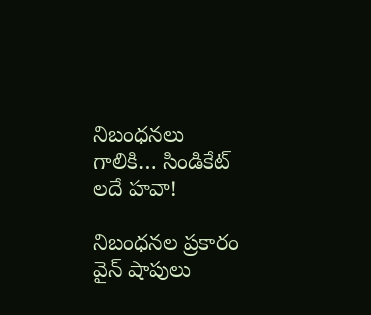నిబంధనలు గాలికి… సిండికేట్ లదే హవా!

నిబంధనల ప్రకారం వైన్ షాపులు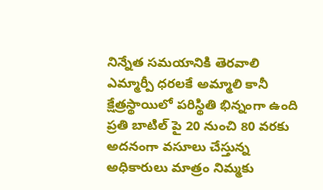నిన్నేత సమయానికి తెరవాలి ఎమ్మార్పీ ధరలకే అమ్మాలి కానీ క్షేత్రస్థాయిలో పరిస్థితి భిన్నంగా ఉంది ప్రతి బాటిల్ పై 20 నుంచి 80 వరకు అదనంగా వసూలు చేస్తున్న అధికారులు మాత్రం నిమ్మకు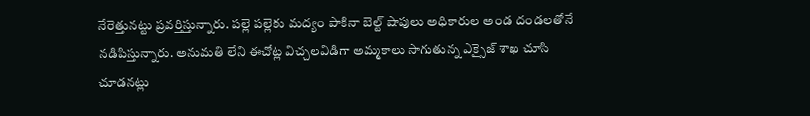నేరెత్తునట్టు ప్రవర్తిస్తున్నారు. పల్లె పల్లెకు మద్యం పాకినా బెల్ట్ షాపులు అధికారుల అండ దండలతోనే నడిపిస్తున్నారు. అనుమతి లేని ఈచోట్ల విచ్చలవిడిగా అమ్మకాలు సాగుతున్న ఎక్సైజ్ శాఖ చూసి చూడనట్లు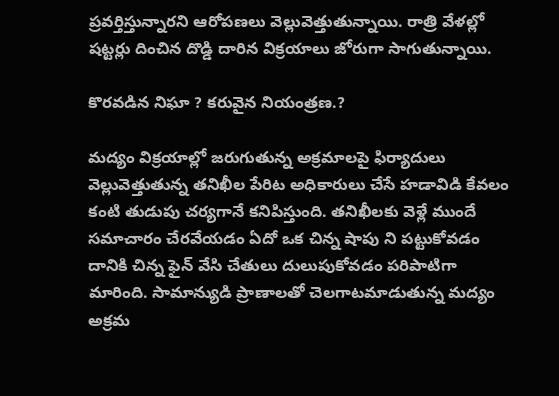ప్రవర్తిస్తున్నారని ఆరోపణలు వెల్లువెత్తుతున్నాయి. రాత్రి వేళల్లో షట్టర్లు దించిన దొడ్డి దారిన విక్రయాలు జోరుగా సాగుతున్నాయి.

కొరవడిన నిఘా ? కరువైన నియంత్రణ.?

మద్యం విక్రయాల్లో జరుగుతున్న అక్రమాలపై ఫిర్యాదులు వెల్లువెత్తుతున్న తనిఖీల పేరిట అధికారులు చేసే హడావిడి కేవలం కంటి తుడుపు చర్యగానే కనిపిస్తుంది. తనిఖీలకు వెళ్లే ముందే సమాచారం చేరవేయడం ఏదో ఒక చిన్న షాపు ని పట్టుకోవడం దానికి చిన్న ఫైన్ వేసి చేతులు దులుపుకోవడం పరిపాటిగా మారింది. సామాన్యుడి ప్రాణాలతో చెలగాటమాడుతున్న మద్యం అక్రమ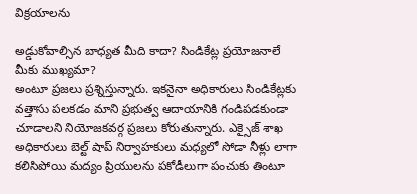విక్రయాలను

అడ్డుకోవాల్సిన బాధ్యత మీది కాదా? సిండికేట్ల ప్రయోజనాలే మీకు ముఖ్యమా?
అంటూ ప్రజలు ప్రశ్నిస్తున్నారు. ఇకనైనా అధికారులు సిండికేట్లకు వత్తాసు పలకడం మాని ప్రభుత్వ ఆదాయానికి గండిపడకుండా చూడాలని నియోజకవర్గ ప్రజలు కోరుతున్నారు. ఎక్సైజ్ శాఖ అధికారులు బెల్ట్ షాప్ నిర్వాహకులు మధ్యలో సోడా నీళ్లు లాగా కలిసిపోయి మద్యం ప్రియులను పకోడీలుగా పంచుకు తింటూ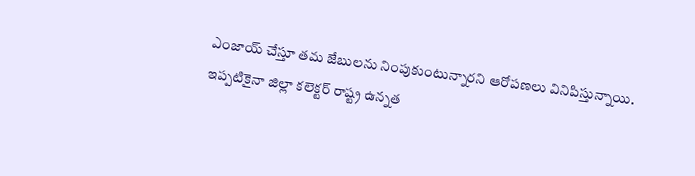ఎంజాయ్ చేస్తూ తమ జేబులను నింపుకుంటున్నారని ఆరోపణలు వినిపిస్తున్నాయి. ఇప్పటికైనా జిల్లా కలెక్టర్ రాష్ట్ర ఉన్నత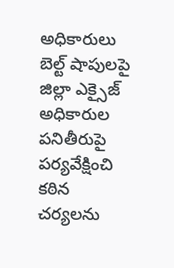అధికారులు బెల్ట్ షాపులపై జిల్లా ఎక్సైజ్ అధికారుల పనితీరుపై పర్యవేక్షించి కఠిన చర్యలను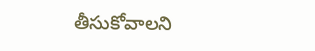తీసుకోవాలని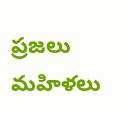ప్రజలు మహిళలు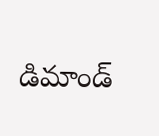డిమాండ్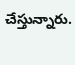చేస్తున్నారు.